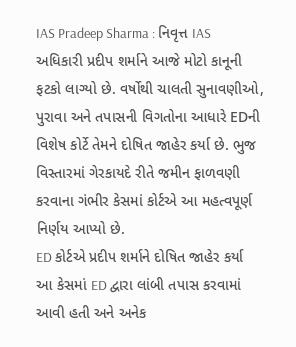IAS Pradeep Sharma : નિવૃત્ત IAS અધિકારી પ્રદીપ શર્માને આજે મોટો કાનૂની ફટકો લાગ્યો છે. વર્ષોથી ચાલતી સુનાવણીઓ, પુરાવા અને તપાસની વિગતોના આધારે EDની વિશેષ કોર્ટે તેમને દોષિત જાહેર કર્યા છે. ભુજ વિસ્તારમાં ગેરકાયદે રીતે જમીન ફાળવણી કરવાના ગંભીર કેસમાં કોર્ટએ આ મહત્વપૂર્ણ નિર્ણય આપ્યો છે.
ED કોર્ટએ પ્રદીપ શર્માને દોષિત જાહેર કર્યા
આ કેસમાં ED દ્વારા લાંબી તપાસ કરવામાં આવી હતી અને અનેક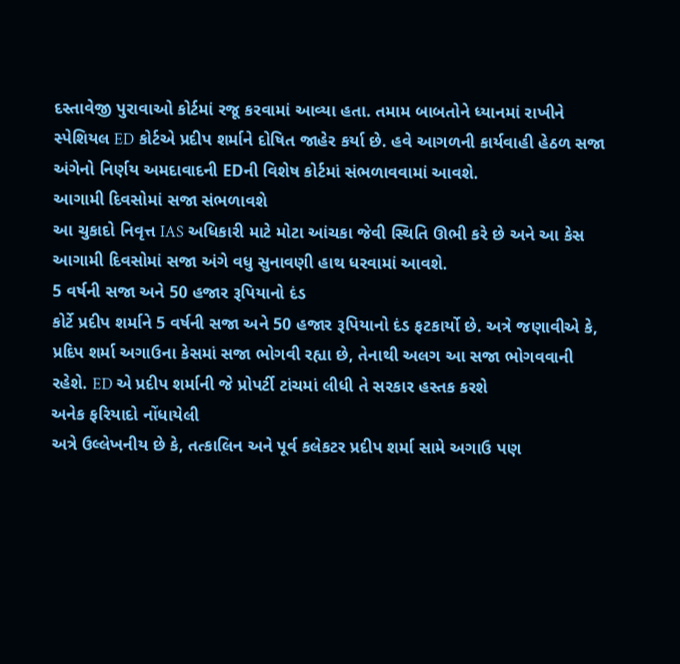દસ્તાવેજી પુરાવાઓ કોર્ટમાં રજૂ કરવામાં આવ્યા હતા. તમામ બાબતોને ધ્યાનમાં રાખીને સ્પેશિયલ ED કોર્ટએ પ્રદીપ શર્માને દોષિત જાહેર કર્યા છે. હવે આગળની કાર્યવાહી હેઠળ સજા અંગેનો નિર્ણય અમદાવાદની EDની વિશેષ કોર્ટમાં સંભળાવવામાં આવશે.
આગામી દિવસોમાં સજા સંભળાવશે
આ ચુકાદો નિવૃત્ત IAS અધિકારી માટે મોટા આંચકા જેવી સ્થિતિ ઊભી કરે છે અને આ કેસ આગામી દિવસોમાં સજા અંગે વધુ સુનાવણી હાથ ધરવામાં આવશે.
5 વર્ષની સજા અને 50 હજાર રૂપિયાનો દંડ
કોર્ટે પ્રદીપ શર્માને 5 વર્ષની સજા અને 50 હજાર રૂપિયાનો દંડ ફટકાર્યો છે. અત્રે જણાવીએ કે, પ્રદિપ શર્મા અગાઉના કેસમાં સજા ભોગવી રહ્યા છે, તેનાથી અલગ આ સજા ભોગવવાની રહેશે. ED એ પ્રદીપ શર્માની જે પ્રોપર્ટી ટાંચમાં લીધી તે સરકાર હસ્તક કરશે
અનેક ફરિયાદો નોંધાયેલી
અત્રે ઉલ્લેખનીય છે કે, તત્કાલિન અને પૂર્વ કલેકટર પ્રદીપ શર્મા સામે અગાઉ પણ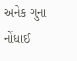અનેક ગુના નોંધાઈ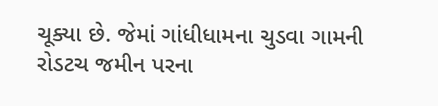ચૂક્યા છે. જેમાં ગાંધીધામના ચુડવા ગામની રોડટચ જમીન પરના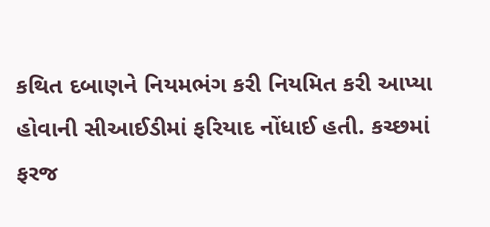કથિત દબાણને નિયમભંગ કરી નિયમિત કરી આપ્યા હોવાની સીઆઈડીમાં ફરિયાદ નોંધાઈ હતી. કચ્છમાં ફરજ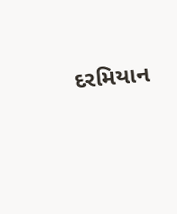દરમિયાન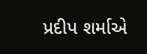પ્રદીપ શર્માએ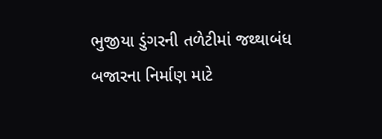ભુજીયા ડુંગરની તળેટીમાં જથ્થાબંધ બજારના નિર્માણ માટે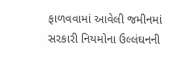ફાળવવામાં આવેલી જમીનમાં સરકારી નિયમોના ઉલ્લંઘનની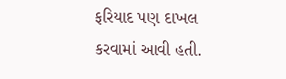ફરિયાદ પણ દાખલ કરવામાં આવી હતી.